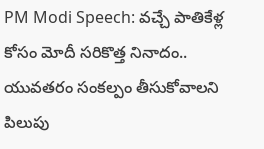PM Modi Speech: వచ్చే పాతికేళ్ల కోసం మోదీ సరికొత్త నినాదం.. యువతరం సంకల్పం తీసుకోవాలని పిలుపు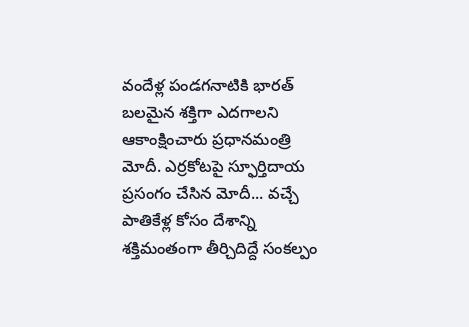వందేళ్ల పండగనాటికి భారత్‌ బలమైన శక్తిగా ఎదగాలని ఆకాంక్షించారు ప్రధానమంత్రి మోదీ. ఎర్రకోటపై స్ఫూర్తిదాయ ప్రసంగం చేసిన మోదీ... వచ్చే పాతికేళ్ల కోసం దేశాన్ని శక్తిమంతంగా తీర్చిదిద్దే సంకల్పం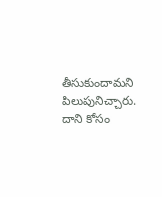తీసుకుందామని పిలుపునిచ్చారు. దాని కోసం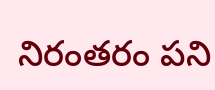నిరంతరం పని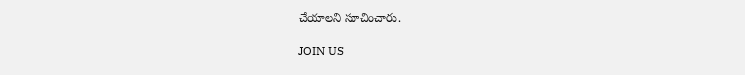చేయాలని సూచించారు.

JOIN US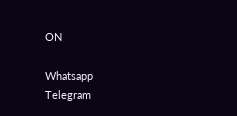ON

Whatsapp
Telegram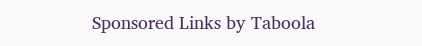Sponsored Links by Taboola